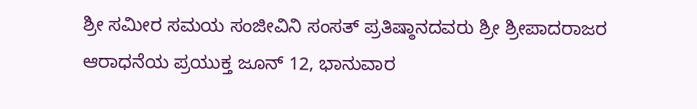ಶ್ರೀ ಸಮೀರ ಸಮಯ ಸಂಜೀವಿನಿ ಸಂಸತ್ ಪ್ರತಿಷ್ಠಾನದವರು ಶ್ರೀ ಶ್ರೀಪಾದರಾಜರ ಆರಾಧನೆಯ ಪ್ರಯುಕ್ತ ಜೂನ್ 12, ಭಾನುವಾರ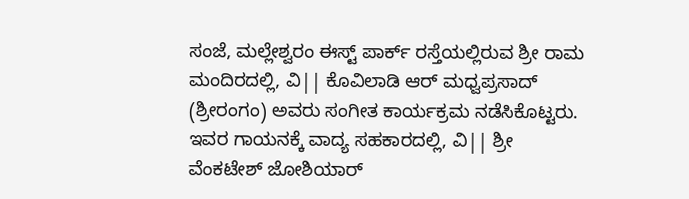ಸಂಜೆ, ಮಲ್ಲೇಶ್ವರಂ ಈಸ್ಟ್ ಪಾರ್ಕ್ ರಸ್ತೆಯಲ್ಲಿರುವ ಶ್ರೀ ರಾಮ ಮಂದಿರದಲ್ಲಿ, ವಿ|| ಕೊವಿಲಾಡಿ ಆರ್ ಮಧ್ವಪ್ರಸಾದ್ (ಶ್ರೀರಂಗಂ) ಅವರು ಸಂಗೀತ ಕಾರ್ಯಕ್ರಮ ನಡೆಸಿಕೊಟ್ಟರು. ಇವರ ಗಾಯನಕ್ಕೆ ವಾದ್ಯ ಸಹಕಾರದಲ್ಲಿ, ವಿ|| ಶ್ರೀ ವೆಂಕಟೇಶ್ ಜೋಶಿಯಾರ್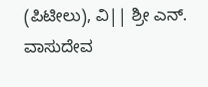(ಪಿಟೀಲು), ವಿ|| ಶ್ರೀ ಎನ್. ವಾಸುದೇವ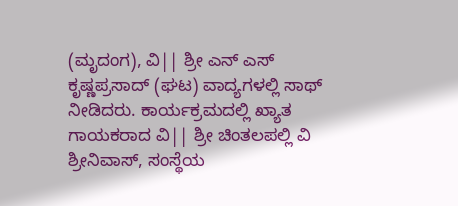(ಮೃದಂಗ), ವಿ|| ಶ್ರೀ ಎನ್ ಎಸ್ ಕೃಷ್ಣಪ್ರಸಾದ್ (ಘಟ) ವಾದ್ಯಗಳಲ್ಲಿ ಸಾಥ್ ನೀಡಿದರು. ಕಾರ್ಯಕ್ರಮದಲ್ಲಿ ಖ್ಯಾತ ಗಾಯಕರಾದ ವಿ|| ಶ್ರೀ ಚಿಂತಲಪಲ್ಲಿ ವಿ ಶ್ರೀನಿವಾಸ್, ಸಂಸ್ಥೆಯ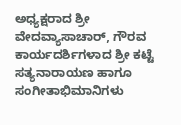ಅಧ್ಯಕ್ಷರಾದ ಶ್ರೀ ವೇದವ್ಯಾಸಾಚಾರ್, ಗೌರವ ಕಾರ್ಯದರ್ಶಿಗಳಾದ ಶ್ರೀ ಕಟ್ಟೆ ಸತ್ಯನಾರಾಯಣ ಹಾಗೂ ಸಂಗೀತಾಭಿಮಾನಿಗಳು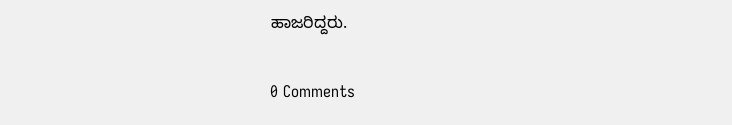ಹಾಜರಿದ್ದರು.

0 Comments